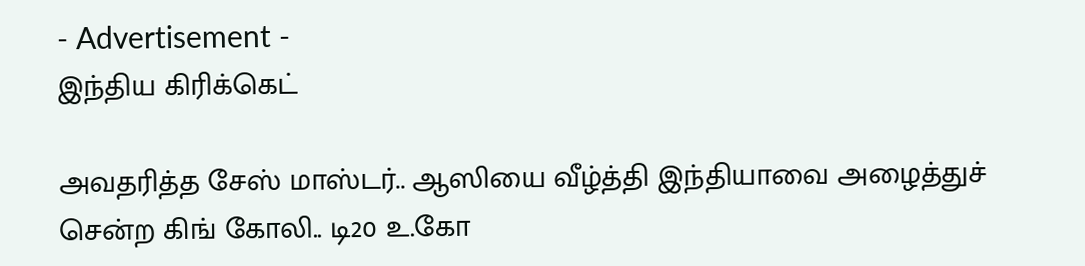- Advertisement -
இந்திய கிரிக்கெட்

அவதரித்த சேஸ் மாஸ்டர்.. ஆஸியை வீழ்த்தி இந்தியாவை அழைத்துச் சென்ற கிங் கோலி.. டி20 உ.கோ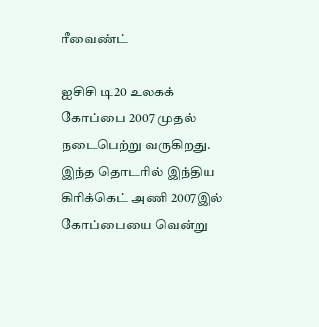ரீவைண்ட்

ஐசிசி டி20 உலகக் கோப்பை 2007 முதல் நடைபெற்று வருகிறது. இந்த தொடரில் இந்திய கிரிக்கெட் அணி 2007இல் கோப்பையை வென்று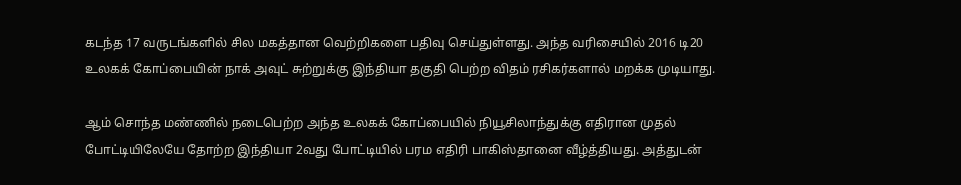கடந்த 17 வருடங்களில் சில மகத்தான வெற்றிகளை பதிவு செய்துள்ளது. அந்த வரிசையில் 2016 டி20 உலகக் கோப்பையின் நாக் அவுட் சுற்றுக்கு இந்தியா தகுதி பெற்ற விதம் ரசிகர்களால் மறக்க முடியாது.

ஆம் சொந்த மண்ணில் நடைபெற்ற அந்த உலகக் கோப்பையில் நியூசிலாந்துக்கு எதிரான முதல் போட்டியிலேயே தோற்ற இந்தியா 2வது போட்டியில் பரம எதிரி பாகிஸ்தானை வீழ்த்தியது. அத்துடன்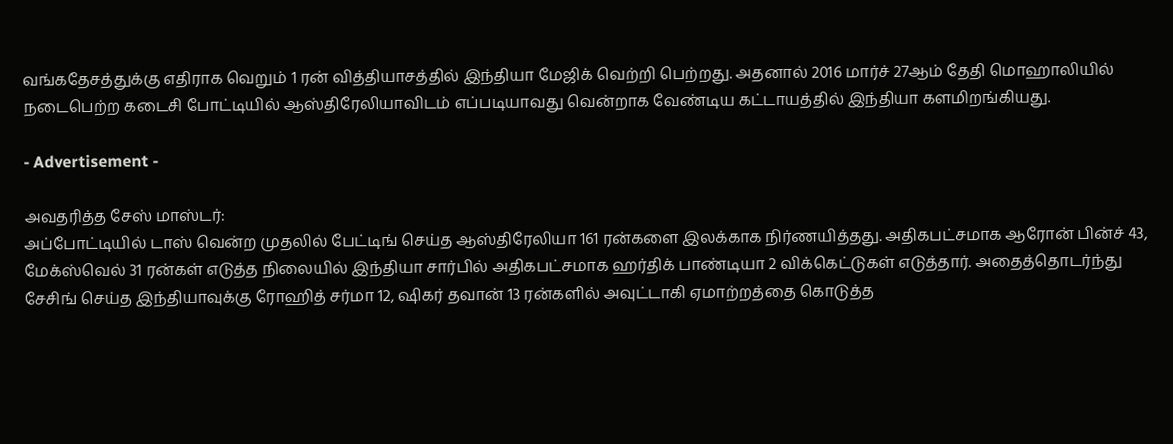வங்கதேசத்துக்கு எதிராக வெறும் 1 ரன் வித்தியாசத்தில் இந்தியா மேஜிக் வெற்றி பெற்றது. அதனால் 2016 மார்ச் 27ஆம் தேதி மொஹாலியில் நடைபெற்ற கடைசி போட்டியில் ஆஸ்திரேலியாவிடம் எப்படியாவது வென்றாக வேண்டிய கட்டாயத்தில் இந்தியா களமிறங்கியது.

- Advertisement -

அவதரித்த சேஸ் மாஸ்டர்:
அப்போட்டியில் டாஸ் வென்ற முதலில் பேட்டிங் செய்த ஆஸ்திரேலியா 161 ரன்களை இலக்காக நிர்ணயித்தது. அதிகபட்சமாக ஆரோன் பின்ச் 43, மேக்ஸ்வெல் 31 ரன்கள் எடுத்த நிலையில் இந்தியா சார்பில் அதிகபட்சமாக ஹர்திக் பாண்டியா 2 விக்கெட்டுகள் எடுத்தார். அதைத்தொடர்ந்து சேசிங் செய்த இந்தியாவுக்கு ரோஹித் சர்மா 12, ஷிகர் தவான் 13 ரன்களில் அவுட்டாகி ஏமாற்றத்தை கொடுத்த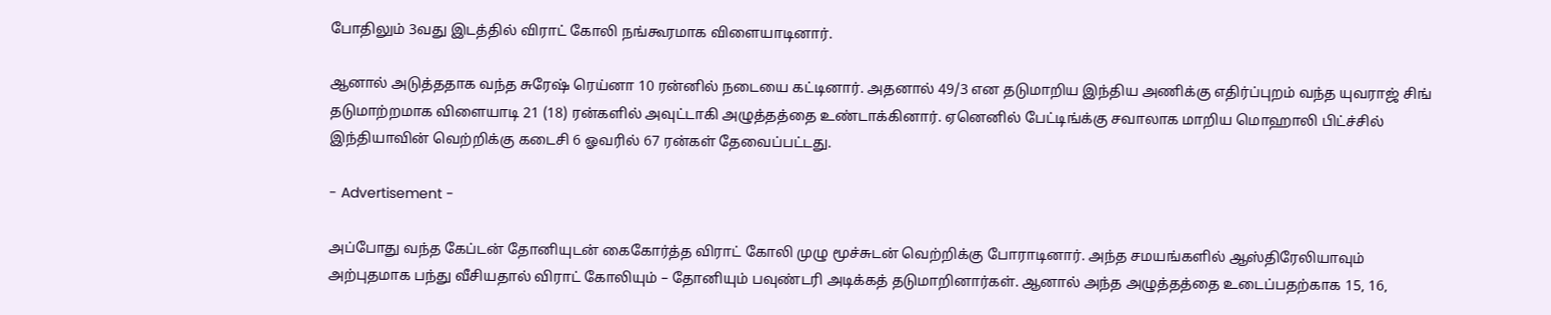போதிலும் 3வது இடத்தில் விராட் கோலி நங்கூரமாக விளையாடினார்.

ஆனால் அடுத்ததாக வந்த சுரேஷ் ரெய்னா 10 ரன்னில் நடையை கட்டினார். அதனால் 49/3 என தடுமாறிய இந்திய அணிக்கு எதிர்ப்புறம் வந்த யுவராஜ் சிங் தடுமாற்றமாக விளையாடி 21 (18) ரன்களில் அவுட்டாகி அழுத்தத்தை உண்டாக்கினார். ஏனெனில் பேட்டிங்க்கு சவாலாக மாறிய மொஹாலி பிட்ச்சில் இந்தியாவின் வெற்றிக்கு கடைசி 6 ஓவரில் 67 ரன்கள் தேவைப்பட்டது.

- Advertisement -

அப்போது வந்த கேப்டன் தோனியுடன் கைகோர்த்த விராட் கோலி முழு மூச்சுடன் வெற்றிக்கு போராடினார். அந்த சமயங்களில் ஆஸ்திரேலியாவும் அற்புதமாக பந்து வீசியதால் விராட் கோலியும் – தோனியும் பவுண்டரி அடிக்கத் தடுமாறினார்கள். ஆனால் அந்த அழுத்தத்தை உடைப்பதற்காக 15, 16,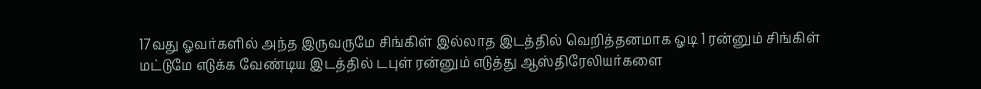17வது ஓவர்களில் அந்த இருவருமே சிங்கிள் இல்லாத இடத்தில் வெறித்தனமாக ஓடி 1 ரன்னும் சிங்கிள் மட்டுமே எடுக்க வேண்டிய இடத்தில் டபுள் ரன்னும் எடுத்து ஆஸ்திரேலியர்களை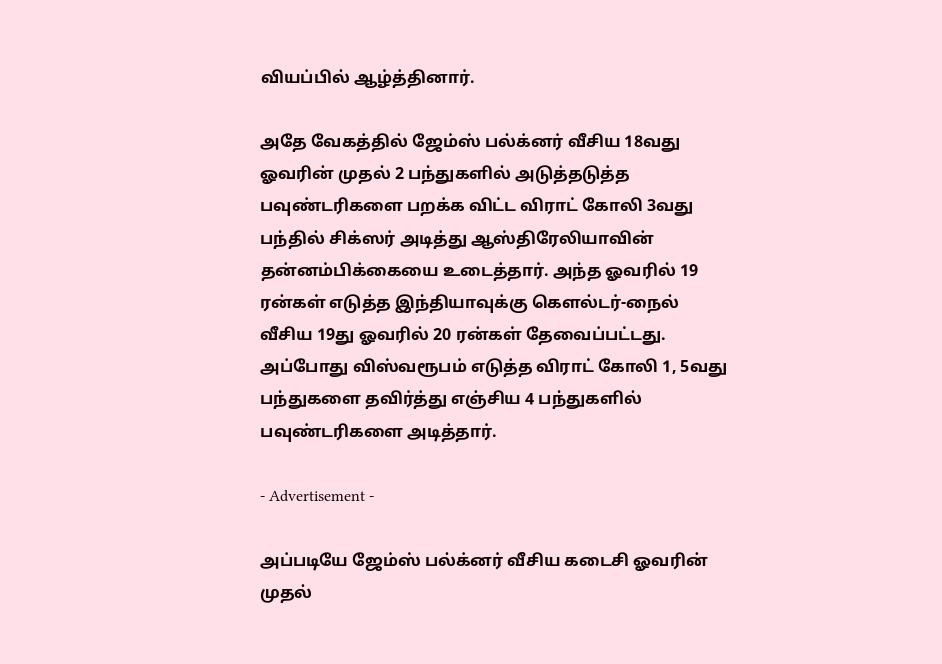வியப்பில் ஆழ்த்தினார்.

அதே வேகத்தில் ஜேம்ஸ் பல்க்னர் வீசிய 18வது ஓவரின் முதல் 2 பந்துகளில் அடுத்தடுத்த பவுண்டரிகளை பறக்க விட்ட விராட் கோலி 3வது பந்தில் சிக்ஸர் அடித்து ஆஸ்திரேலியாவின் தன்னம்பிக்கையை உடைத்தார். அந்த ஓவரில் 19 ரன்கள் எடுத்த இந்தியாவுக்கு கௌல்டர்-நைல் வீசிய 19து ஓவரில் 20 ரன்கள் தேவைப்பட்டது. அப்போது விஸ்வரூபம் எடுத்த விராட் கோலி 1, 5வது பந்துகளை தவிர்த்து எஞ்சிய 4 பந்துகளில் பவுண்டரிகளை அடித்தார்.

- Advertisement -

அப்படியே ஜேம்ஸ் பல்க்னர் வீசிய கடைசி ஓவரின் முதல்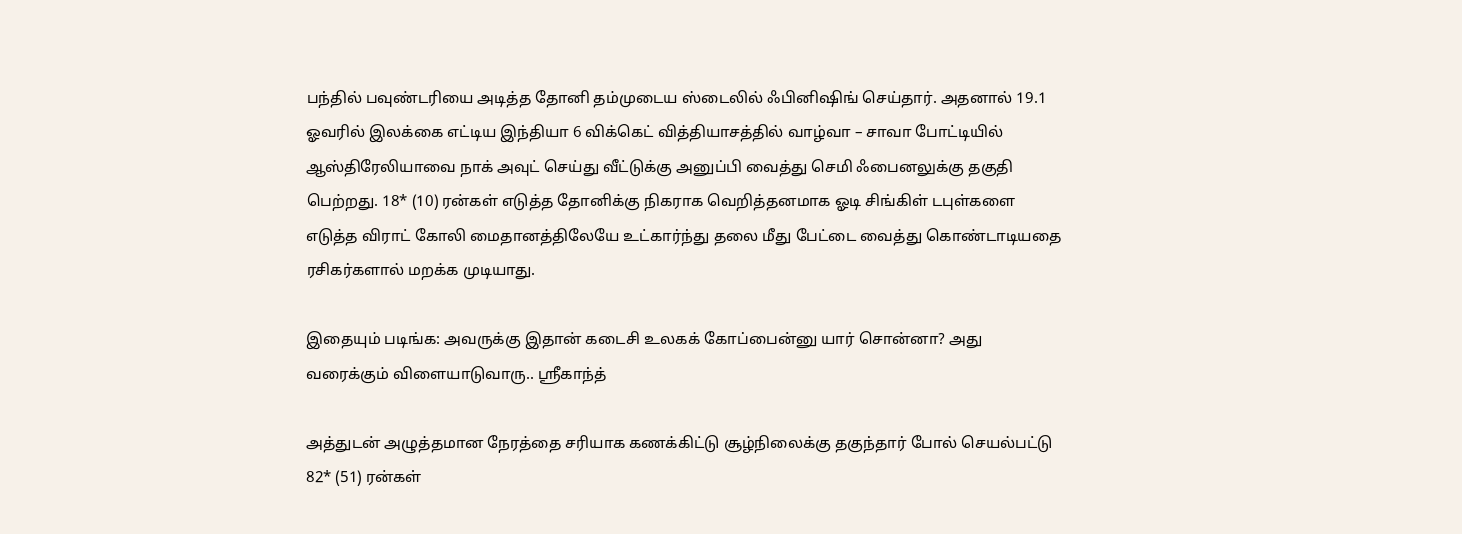பந்தில் பவுண்டரியை அடித்த தோனி தம்முடைய ஸ்டைலில் ஃபினிஷிங் செய்தார். அதனால் 19.1 ஓவரில் இலக்கை எட்டிய இந்தியா 6 விக்கெட் வித்தியாசத்தில் வாழ்வா – சாவா போட்டியில் ஆஸ்திரேலியாவை நாக் அவுட் செய்து வீட்டுக்கு அனுப்பி வைத்து செமி ஃபைனலுக்கு தகுதி பெற்றது. 18* (10) ரன்கள் எடுத்த தோனிக்கு நிகராக வெறித்தனமாக ஓடி சிங்கிள் டபுள்களை எடுத்த விராட் கோலி மைதானத்திலேயே உட்கார்ந்து தலை மீது பேட்டை வைத்து கொண்டாடியதை ரசிகர்களால் மறக்க முடியாது.

இதையும் படிங்க: அவருக்கு இதான் கடைசி உலகக் கோப்பைன்னு யார் சொன்னா? அது வரைக்கும் விளையாடுவாரு.. ஸ்ரீகாந்த்

அத்துடன் அழுத்தமான நேரத்தை சரியாக கணக்கிட்டு சூழ்நிலைக்கு தகுந்தார் போல் செயல்பட்டு 82* (51) ரன்கள்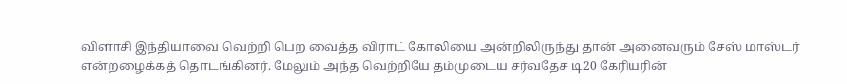விளாசி இந்தியாவை வெற்றி பெற வைத்த விராட் கோலியை அன்றிலிருந்து தான் அனைவரும் சேஸ் மாஸ்டர் என்றழைக்கத் தொடங்கினர். மேலும் அந்த வெற்றியே தம்முடைய சர்வதேச டி20 கேரியரின்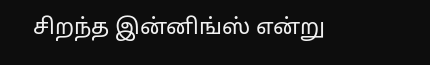சிறந்த இன்னிங்ஸ் என்று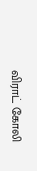விராட் கோலி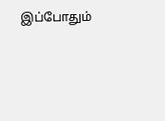இப்போதும்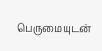பெருமையுடன்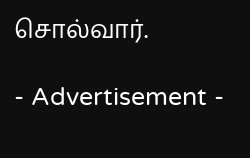சொல்வார்.

- Advertisement -